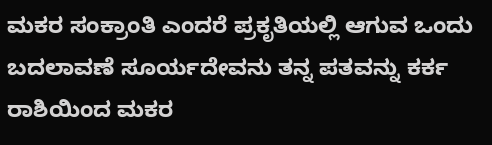ಮಕರ ಸಂಕ್ರಾಂತಿ ಎಂದರೆ ಪ್ರಕೃತಿಯಲ್ಲಿ ಆಗುವ ಒಂದು ಬದಲಾವಣೆ ಸೂರ್ಯದೇವನು ತನ್ನ ಪತವನ್ನು ಕರ್ಕ ರಾಶಿಯಿಂದ ಮಕರ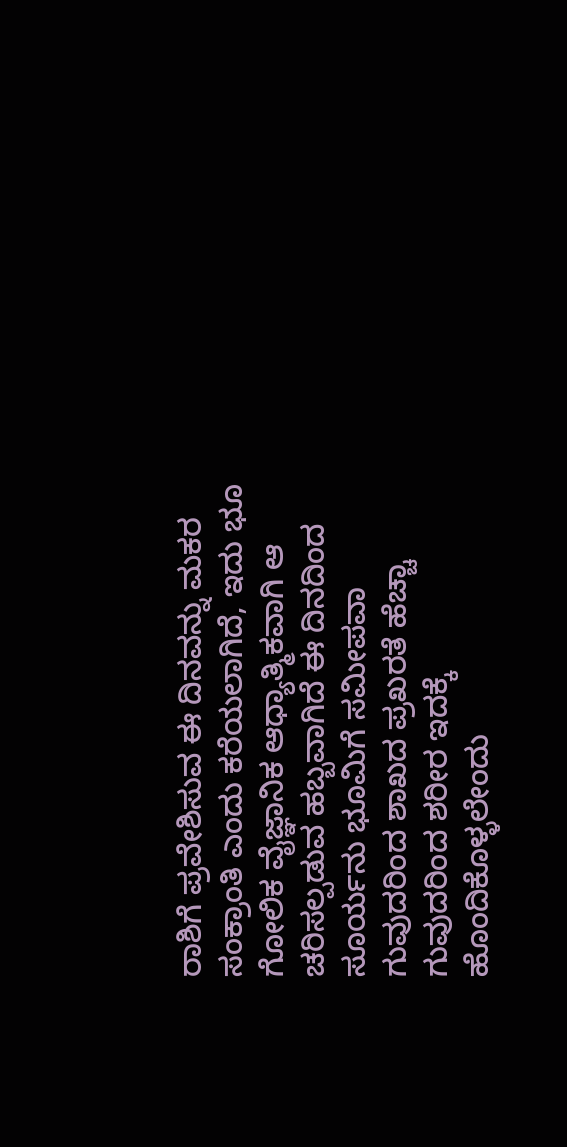ರಾಶಿಗೆ ಪ್ರವೇಶಿಸುವ ಈ ದಿನವನ್ನು ಮಕರ ಸಂಕ್ರಾಂತಿ ಎಂದು ಕರೆಯಲಾಗಿದೆ, ಇದು ಭೂ ಗೋಲಿಕ ವೈಜ್ಞಾನಿಕ ಆಧ್ಯಾತ್ಮಿಕವಾಗಿ ಆ ಚರಿಸಲ್ಪಡುವ ಹಬ್ಬವಾಗಿದೆ ಈ ದಿನದಿಂದ ಸೂರ್ಯನು ಭೂಮಿಗೆ ಸಮೀಪವಾ ಗುವುದರಿಂದ ಶಾಖದ ಪ್ರಖರತೆ ಹೆಚ್ಚಾ ಗುವುದರಿಂದ ಶರೀರ ಇದಕ್ಕೆ ಹೊಂದಿಕೊಳ್ಳಲೇಂದು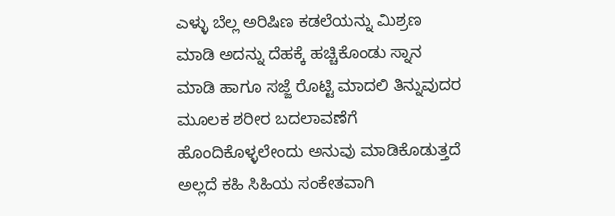ಎಳ್ಳು ಬೆಲ್ಲ ಅರಿಷಿಣ ಕಡಲೆಯನ್ನು ಮಿಶ್ರಣ ಮಾಡಿ ಅದನ್ನು ದೆಹಕ್ಕೆ ಹಚ್ಚಿಕೊಂಡು ಸ್ನಾನ ಮಾಡಿ ಹಾಗೂ ಸಜ್ಜೆ ರೊಟ್ಟಿ ಮಾದಲಿ ತಿನ್ನುವುದರ ಮೂಲಕ ಶರೀರ ಬದಲಾವಣೆಗೆ ಹೊಂದಿಕೊಳ್ಳಲೇಂದು ಅನುವು ಮಾಡಿಕೊಡುತ್ತದೆ ಅಲ್ಲದೆ ಕಹಿ ಸಿಹಿಯ ಸಂಕೇತವಾಗಿ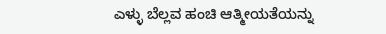ಎಳ್ಳು ಬೆಲ್ಲವ ಹಂಚಿ ಆತ್ಮೀಯತೆಯನ್ನು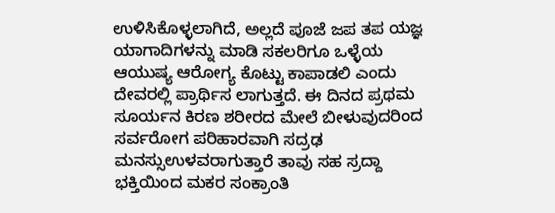ಉಳಿಸಿಕೊಳ್ಳಲಾಗಿದೆ, ಅಲ್ಲದೆ ಪೂಜೆ ಜಪ ತಪ ಯಜ್ಞ ಯಾಗಾದಿಗಳನ್ನು ಮಾಡಿ ಸಕಲರಿಗೂ ಒಳ್ಳೆಯ ಆಯುಷ್ಯ ಆರೋಗ್ಯ ಕೊಟ್ಟು ಕಾಪಾಡಲಿ ಎಂದು ದೇವರಲ್ಲಿ ಪ್ರಾರ್ಥಿಸ ಲಾಗುತ್ತದೆ. ಈ ದಿನದ ಪ್ರಥಮ ಸೂರ್ಯನ ಕಿರಣ ಶರೀರದ ಮೇಲೆ ಬೀಳುವುದರಿಂದ ಸರ್ವರೋಗ ಪರಿಹಾರವಾಗಿ ಸದ್ರಢ ಮನಸ್ಸುಉಳವರಾಗುತ್ತಾರೆ ತಾವು ಸಹ ಸ್ರದ್ದಾ ಭಕ್ತಿಯಿಂದ ಮಕರ ಸಂಕ್ರಾಂತಿ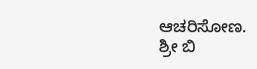ಆಚರಿಸೋಣ.
ಶ್ರೀ ಬಿ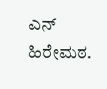ಎನ್ ಹಿರೇಮಠ.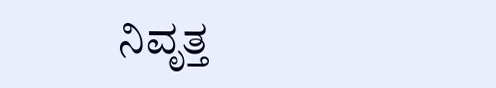ನಿವೃತ್ತ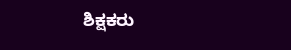ಶಿಕ್ಷಕರು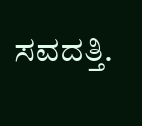ಸವದತ್ತಿ.